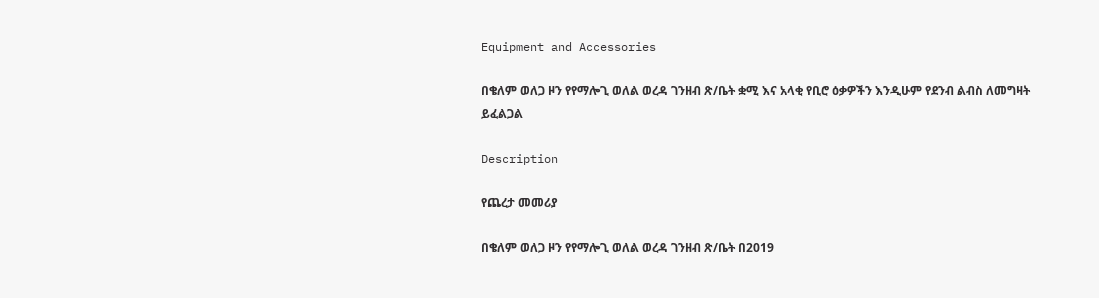Equipment and Accessories

በቄለም ወለጋ ዞን የየማሎጊ ወለል ወረዳ ገንዘብ ጽ/ቤት ቋሚ እና አላቂ የቢሮ ዕቃዎችን እንዲሁም የደንብ ልብስ ለመግዛት ይፈልጋል

Description

የጨረታ መመሪያ

በቄለም ወለጋ ዞን የየማሎጊ ወለል ወረዳ ገንዘብ ጽ/ቤት በ2019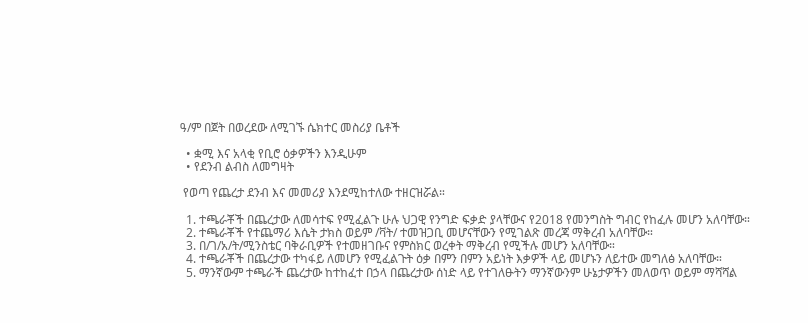ዓ/ም በጀት በወረደው ለሚገኙ ሴክተር መስሪያ ቤቶች

  • ቋሚ እና አላቂ የቢሮ ዕቃዎችን እንዲሁም
  • የደንብ ልብስ ለመግዛት

 የወጣ የጨረታ ደንብ እና መመሪያ እንደሚከተለው ተዘርዝሯል።

  1. ተጫራቾች በጨረታው ለመሳተፍ የሚፈልጉ ሁሉ ህጋዊ የንግድ ፍቃድ ያላቸውና የ2018 የመንግስት ግብር የከፈሉ መሆን አለባቸው።
  2. ተጫራቾች የተጨማሪ እሴት ታክስ ወይም /ቫት/ ተመዝጋቢ መሆናቸውን የሚገልጽ መረጃ ማቅረብ አለባቸው።
  3. በ/ገ/አ/ት/ሚንስቴር ባቅራቢዎች የተመዘገቡና የምስክር ወረቀት ማቅረብ የሚችሉ መሆን አለባቸው።
  4. ተጫራቾች በጨረታው ተካፋይ ለመሆን የሚፈልጉት ዕቃ በምን በምን አይነት እቃዎች ላይ መሆኑን ለይተው መግለፅ አለባቸው።
  5. ማንኛውም ተጫራች ጨረታው ከተከፈተ በኃላ በጨረታው ሰነድ ላይ የተገለፁትን ማንኛውንም ሁኔታዎችን መለወጥ ወይም ማሻሻል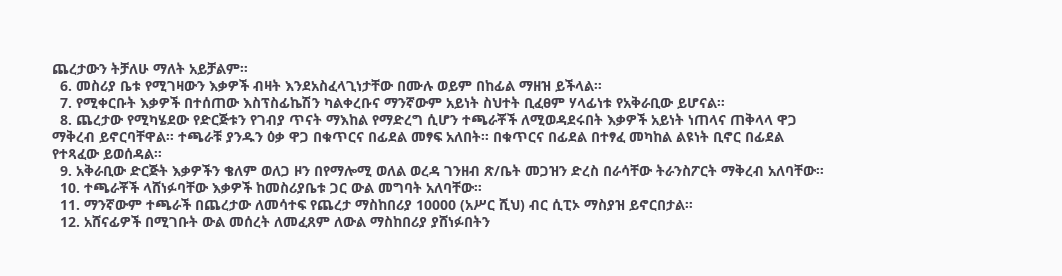ጨረታውን ትቻለሁ ማለት አይቻልም።
  6. መስሪያ ቤቱ የሚገዛውን እቃዎች ብዛት እንደአስፈላጊነታቸው በሙሉ ወይም በከፊል ማዘዝ ይችላል።
  7. የሚቀርቡት እቃዎች በተሰጠው እስፕስፊኬሽን ካልቀረቡና ማንኛውም አይነት ስህተት ቢፈፀም ሃላፊነቱ የአቅራቢው ይሆናል።
  8. ጨረታው የሚካሄደው የድርጅቱን የገብያ ጥናት ማእከል የማድረግ ሲሆን ተጫራቾች ለሚወዳደሩበት እቃዎች አይነት ነጠላና ጠቅላላ ዋጋ ማቅረብ ይኖርባቸዋል። ተጫራቹ ያንዱን ዕቃ ዋጋ በቁጥርና በፊደል መፃፍ አለበት። በቁጥርና በፊደል በተፃፈ መካከል ልዩነት ቢኖር በፊደል የተጻፈው ይወሰዳል።
  9. አቅራቢው ድርጅት እቃዎችን ቄለም ወለጋ ዞን በየማሎሚ ወለል ወረዳ ገንዘብ ጽ/ቤት መጋዝን ድረስ በራሳቸው ትራንስፖርት ማቅረብ አለባቸው።
  10. ተጫራቾች ላሸነፉባቸው እቃዎች ከመስሪያቤቱ ጋር ውል መግባት አለባቸው።
  11. ማንኛውም ተጫራች በጨረታው ለመሳተፍ የጨረታ ማስከበሪያ 10000 (አሥር ሺህ) ብር ሲፒኦ ማስያዝ ይኖርበታል።
  12. አሸናፊዎች በሚገቡት ውል መሰረት ለመፈጸም ለውል ማስከበሪያ ያሸነፉበትን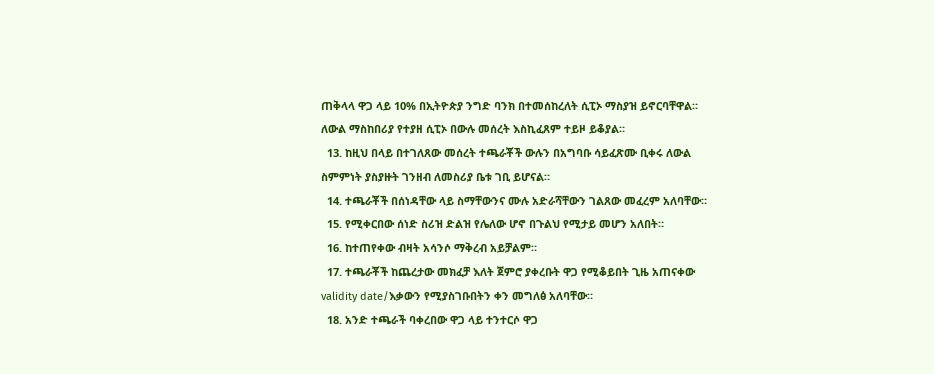ጠቅላላ ዋጋ ላይ 10% በኢትዮጵያ ንግድ ባንክ በተመሰከረለት ሲፒኦ ማስያዝ ይኖርባቸዋል። ለውል ማስከበሪያ የተያዘ ሲፒኦ በውሉ መሰረት እስኪፈጸም ተይዞ ይቆያል።
  13. ከዚህ በላይ በተገለጸው መሰረት ተጫራቾች ውሉን በአግባቡ ሳይፈጽሙ ቢቀሩ ለውል ስምምነት ያስያዙት ገንዘብ ለመስሪያ ቤቱ ገቢ ይሆናል።
  14. ተጫራቾች በሰነዳቸው ላይ ስማቸውንና ሙሉ አድራሻቸውን ገልጸው መፈረም አለባቸው።
  15. የሚቀርበው ሰነድ ስሪዝ ድልዝ የሌለው ሆኖ በጉልህ የሚታይ መሆን አለበት።
  16. ከተጠየቀው ብዛት አሳንሶ ማቅረብ አይቻልም።
  17. ተጫራቾች ከጨረታው መክፈቻ እለት ጀምሮ ያቀረቡት ዋጋ የሚቆይበት ጊዜ አጠናቀው validity date/እቃውን የሚያስገቡበትን ቀን መግለፅ አለባቸው።
  18. አንድ ተጫራች ባቀረበው ዋጋ ላይ ተንተርሶ ዋጋ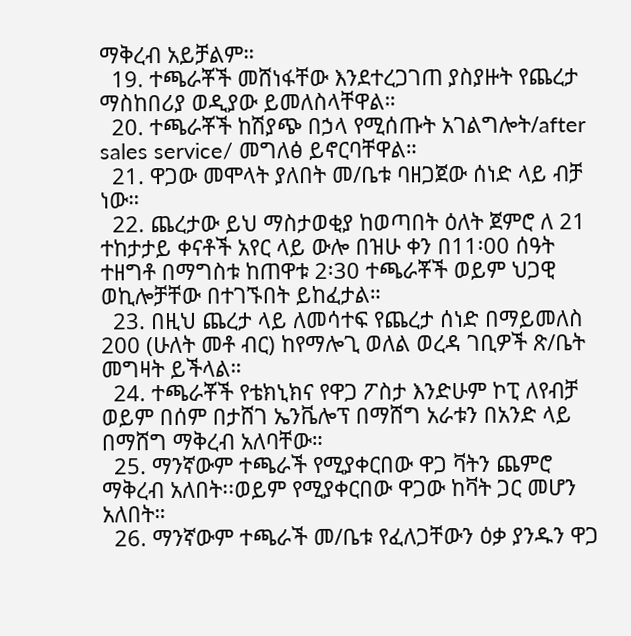ማቅረብ አይቻልም።
  19. ተጫራቾች መሸነፋቸው እንደተረጋገጠ ያስያዙት የጨረታ ማስከበሪያ ወዲያው ይመለስላቸዋል።
  20. ተጫራቾች ከሽያጭ በኃላ የሚሰጡት አገልግሎት/after sales service/ መግለፅ ይኖርባቸዋል።
  21. ዋጋው መሞላት ያለበት መ/ቤቱ ባዘጋጀው ሰነድ ላይ ብቻ ነው።
  22. ጨረታው ይህ ማስታወቂያ ከወጣበት ዕለት ጀምሮ ለ 21 ተከታታይ ቀናቶች አየር ላይ ውሎ በዝሁ ቀን በ11፡00 ሰዓት ተዘግቶ በማግስቱ ከጠዋቱ 2፡30 ተጫራቾች ወይም ህጋዊ ወኪሎቻቸው በተገኙበት ይከፈታል።
  23. በዚህ ጨረታ ላይ ለመሳተፍ የጨረታ ሰነድ በማይመለስ 200 (ሁለት መቶ ብር) ከየማሎጊ ወለል ወረዳ ገቢዎች ጽ/ቤት መግዛት ይችላል።
  24. ተጫራቾች የቴክኒክና የዋጋ ፖስታ እንድሁም ኮፒ ለየብቻ ወይም በሰም በታሸገ ኤንቬሎፕ በማሸግ አራቱን በአንድ ላይ በማሸግ ማቅረብ አለባቸው።
  25. ማንኛውም ተጫራች የሚያቀርበው ዋጋ ቫትን ጨምሮ ማቅረብ አለበት፡፡ወይም የሚያቀርበው ዋጋው ከቫት ጋር መሆን አለበት።
  26. ማንኛውም ተጫራች መ/ቤቱ የፈለጋቸውን ዕቃ ያንዱን ዋጋ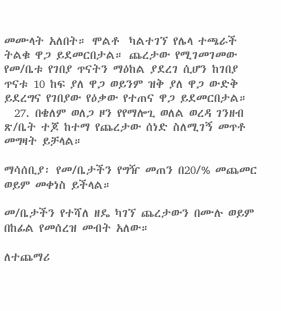መሙላት አለበት። ሞልቶ  ካልተገኘ የሌላ ተጫራች ትልቁ ዋጋ ይደመርበታል። ጨረታው የሚገመገመው የመ/ቤቱ የገበያ ጥናትን ማዕከል ያደረገ ሲሆን ከገበያ ጥናቱ 10 ከፍ ያለ ዋጋ ወይንም ዝቅ ያለ ዋጋ ውድቅ ይደረግና የገበያው የዕቃው የተጠና ዋጋ ይደመርበታል።
  27. በቄለም ወለጋ ዞን የየማሎጊ ወለል ወረዳ ገንዘብ ጽ/ቤት ተጆ ከተማ የጨረታው ሰነድ ስለሚገኝ መጥቶ መግዛት ይቻላል።

ማሳሰቢያ፡ የመ/ቤታችን የግዥ መጠን በ20/% መጨመር ወይም መቀነስ ይችላል።

መ/ቤታችን የተሻለ ዘዴ ካገኘ ጨረታውን በሙሉ ወይም በከፊል የመሰረዝ መብት አለው።

ለተጨማሪ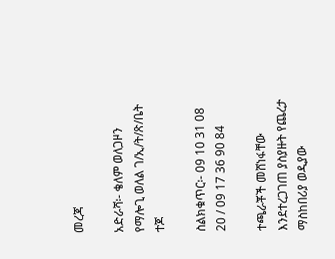መረጃ

አድራሻ፡- ቄለም ወለጋዞን የማሎጊ ወለል ገ/ኢ/ት/ጽ/ቤት ተጆ

ስልክቁጥር፡- 09 10 31 08 20 / 09 17 36 90 84

ተጫራቾች መሸነፋቸው እንደተረጋገጠ ያስያዙት የጨረታ ማስከበሪያ ወዲያው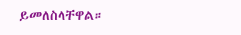ይመለስላቸዋል።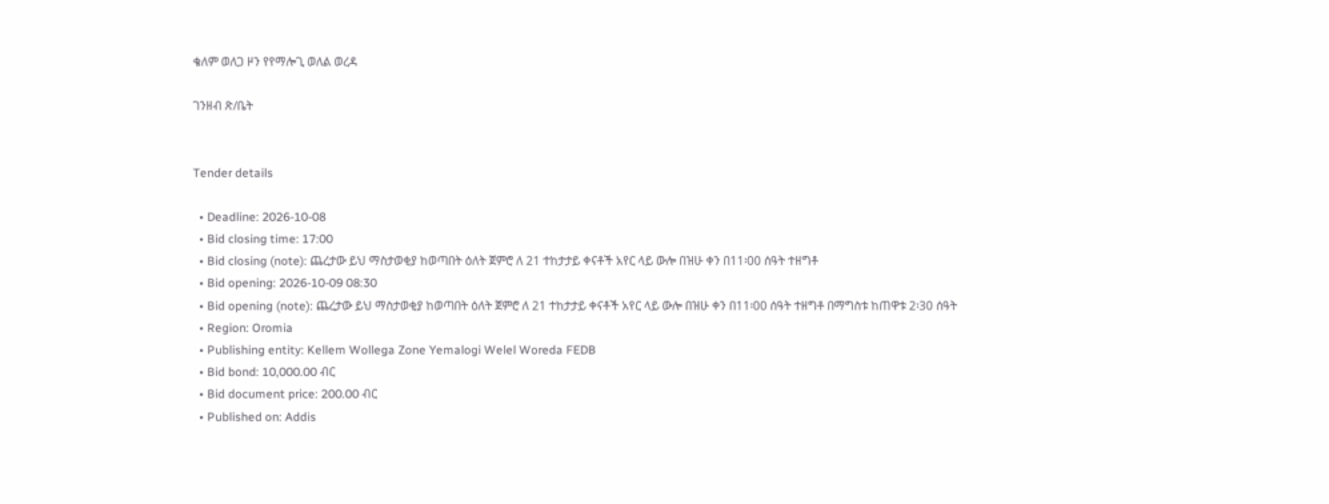ቄለም ወለጋ ዞን የየማሎጊ ወለል ወረዳ

ገንዘብ ጽ/ቤት


Tender details

  • Deadline: 2026-10-08
  • Bid closing time: 17:00
  • Bid closing (note): ጨረታው ይህ ማስታወቂያ ከወጣበት ዕለት ጀምሮ ለ 21 ተከታታይ ቀናቶች አየር ላይ ውሎ በዝሁ ቀን በ11፡00 ሰዓት ተዘግቶ
  • Bid opening: 2026-10-09 08:30
  • Bid opening (note): ጨረታው ይህ ማስታወቂያ ከወጣበት ዕለት ጀምሮ ለ 21 ተከታታይ ቀናቶች አየር ላይ ውሎ በዝሁ ቀን በ11፡00 ሰዓት ተዘግቶ በማግስቱ ከጠዋቱ 2፡30 ሰዓት
  • Region: Oromia
  • Publishing entity: Kellem Wollega Zone Yemalogi Welel Woreda FEDB
  • Bid bond: 10,000.00 ብር
  • Bid document price: 200.00 ብር
  • Published on: Addis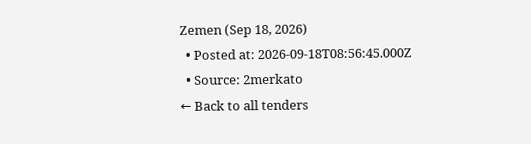Zemen (Sep 18, 2026)
  • Posted at: 2026-09-18T08:56:45.000Z
  • Source: 2merkato
← Back to all tenders